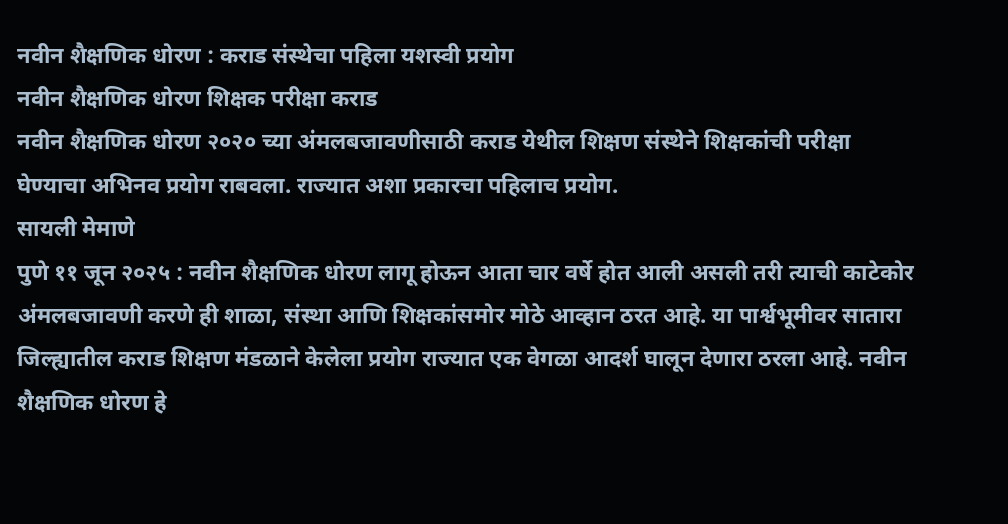नवीन शैक्षणिक धोरण : कराड संस्थेचा पहिला यशस्वी प्रयोग
नवीन शैक्षणिक धोरण शिक्षक परीक्षा कराड
नवीन शैक्षणिक धोरण २०२० च्या अंमलबजावणीसाठी कराड येथील शिक्षण संस्थेने शिक्षकांची परीक्षा घेण्याचा अभिनव प्रयोग राबवला. राज्यात अशा प्रकारचा पहिलाच प्रयोग.
सायली मेमाणे
पुणे ११ जून २०२५ : नवीन शैक्षणिक धोरण लागू होऊन आता चार वर्षे होत आली असली तरी त्याची काटेकोर अंमलबजावणी करणे ही शाळा, संस्था आणि शिक्षकांसमोर मोठे आव्हान ठरत आहे. या पार्श्वभूमीवर सातारा जिल्ह्यातील कराड शिक्षण मंडळाने केलेला प्रयोग राज्यात एक वेगळा आदर्श घालून देणारा ठरला आहे. नवीन शैक्षणिक धोरण हे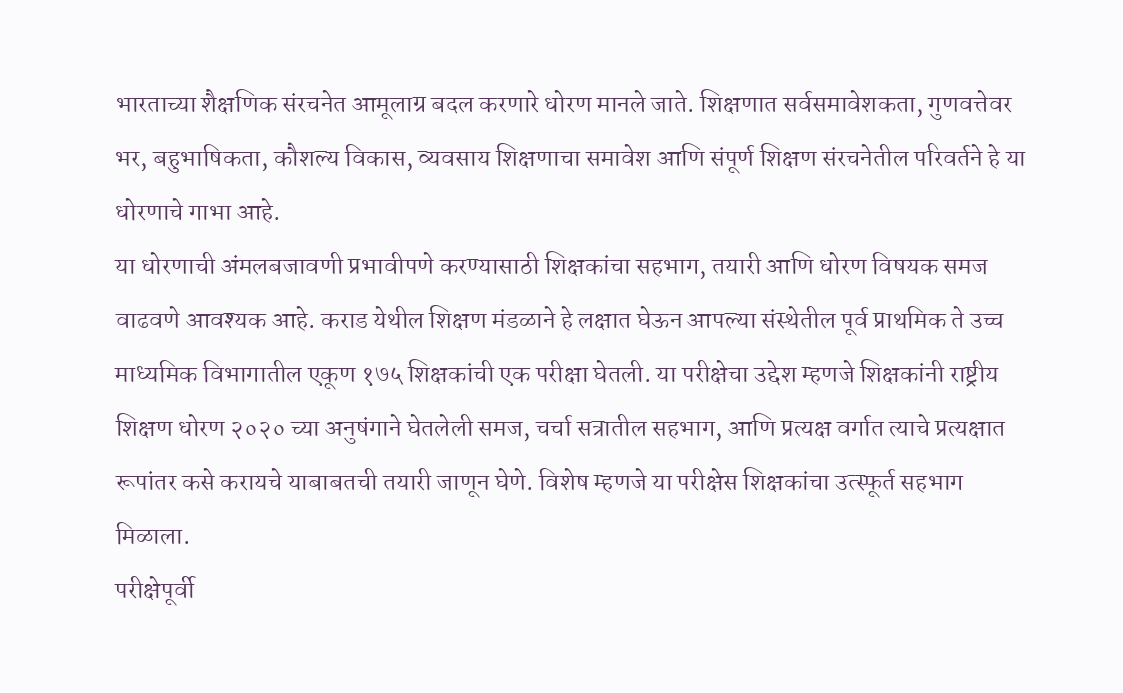भारताच्या शैक्षणिक संरचनेत आमूलाग्र बदल करणारे धोरण मानले जाते. शिक्षणात सर्वसमावेशकता, गुणवत्तेवर भर, बहुभाषिकता, कौशल्य विकास, व्यवसाय शिक्षणाचा समावेश आणि संपूर्ण शिक्षण संरचनेतील परिवर्तने हे या धोरणाचे गाभा आहे.
या धोरणाची अंमलबजावणी प्रभावीपणे करण्यासाठी शिक्षकांचा सहभाग, तयारी आणि धोरण विषयक समज वाढवणे आवश्यक आहे. कराड येथील शिक्षण मंडळाने हे लक्षात घेऊन आपल्या संस्थेतील पूर्व प्राथमिक ते उच्च माध्यमिक विभागातील एकूण १७५ शिक्षकांची एक परीक्षा घेतली. या परीक्षेचा उद्देश म्हणजे शिक्षकांनी राष्ट्रीय शिक्षण धोरण २०२० च्या अनुषंगाने घेतलेली समज, चर्चा सत्रातील सहभाग, आणि प्रत्यक्ष वर्गात त्याचे प्रत्यक्षात रूपांतर कसे करायचे याबाबतची तयारी जाणून घेणे. विशेष म्हणजे या परीक्षेस शिक्षकांचा उत्स्फूर्त सहभाग मिळाला.
परीक्षेपूर्वी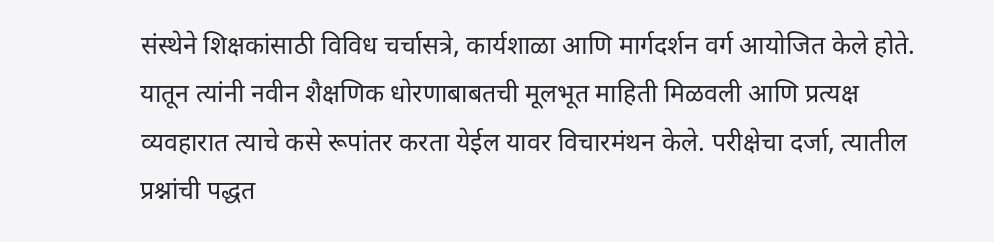संस्थेने शिक्षकांसाठी विविध चर्चासत्रे, कार्यशाळा आणि मार्गदर्शन वर्ग आयोजित केले होते. यातून त्यांनी नवीन शैक्षणिक धोरणाबाबतची मूलभूत माहिती मिळवली आणि प्रत्यक्ष व्यवहारात त्याचे कसे रूपांतर करता येईल यावर विचारमंथन केले. परीक्षेचा दर्जा, त्यातील प्रश्नांची पद्धत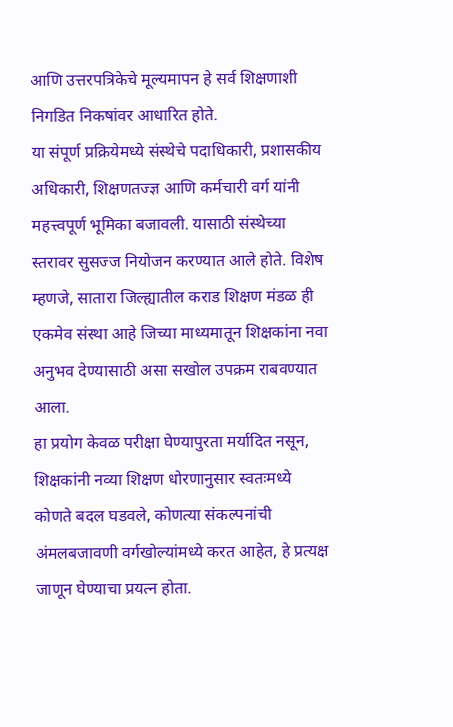आणि उत्तरपत्रिकेचे मूल्यमापन हे सर्व शिक्षणाशी निगडित निकषांवर आधारित होते.
या संपूर्ण प्रक्रियेमध्ये संस्थेचे पदाधिकारी, प्रशासकीय अधिकारी, शिक्षणतज्ज्ञ आणि कर्मचारी वर्ग यांनी महत्त्वपूर्ण भूमिका बजावली. यासाठी संस्थेच्या स्तरावर सुसज्ज नियोजन करण्यात आले होते. विशेष म्हणजे, सातारा जिल्ह्यातील कराड शिक्षण मंडळ ही एकमेव संस्था आहे जिच्या माध्यमातून शिक्षकांना नवा अनुभव देण्यासाठी असा सखोल उपक्रम राबवण्यात आला.
हा प्रयोग केवळ परीक्षा घेण्यापुरता मर्यादित नसून, शिक्षकांनी नव्या शिक्षण धोरणानुसार स्वतःमध्ये कोणते बदल घडवले, कोणत्या संकल्पनांची अंमलबजावणी वर्गखोल्यांमध्ये करत आहेत, हे प्रत्यक्ष जाणून घेण्याचा प्रयत्न होता.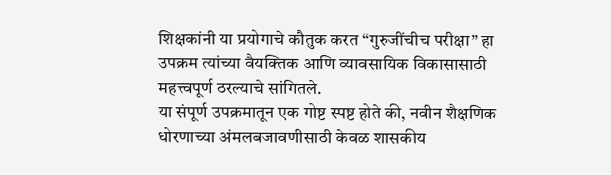शिक्षकांनी या प्रयोगाचे कौतुक करत “गुरुजींचीच परीक्षा” हा उपक्रम त्यांच्या वैयक्तिक आणि व्यावसायिक विकासासाठी महत्त्वपूर्ण ठरल्याचे सांगितले.
या संपूर्ण उपक्रमातून एक गोष्ट स्पष्ट होते की, नवीन शैक्षणिक धोरणाच्या अंमलबजावणीसाठी केवळ शासकीय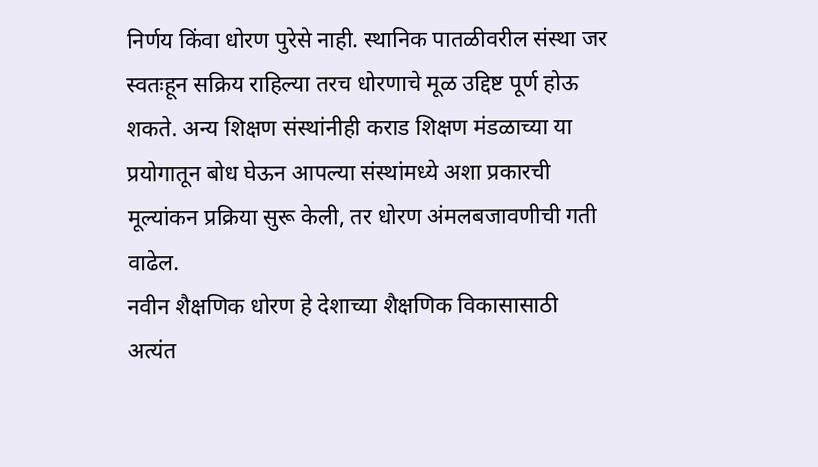निर्णय किंवा धोरण पुरेसे नाही. स्थानिक पातळीवरील संस्था जर स्वतःहून सक्रिय राहिल्या तरच धोरणाचे मूळ उद्दिष्ट पूर्ण होऊ शकते. अन्य शिक्षण संस्थांनीही कराड शिक्षण मंडळाच्या या प्रयोगातून बोध घेऊन आपल्या संस्थांमध्ये अशा प्रकारची मूल्यांकन प्रक्रिया सुरू केली, तर धोरण अंमलबजावणीची गती वाढेल.
नवीन शैक्षणिक धोरण हे देशाच्या शैक्षणिक विकासासाठी अत्यंत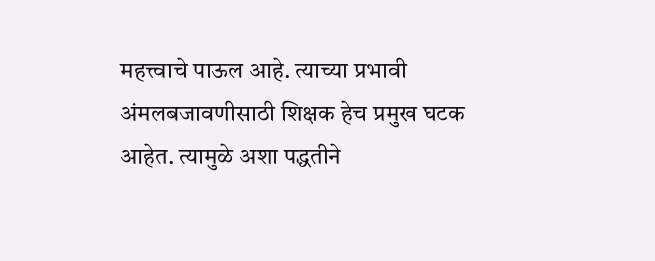महत्त्वाचे पाऊल आहे. त्याच्या प्रभावी अंमलबजावणीसाठी शिक्षक हेच प्रमुख घटक आहेत. त्यामुळे अशा पद्धतीने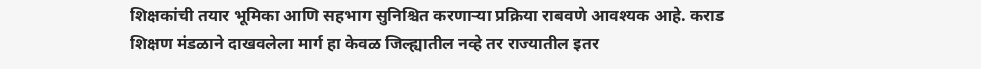शिक्षकांची तयार भूमिका आणि सहभाग सुनिश्चित करणाऱ्या प्रक्रिया राबवणे आवश्यक आहे. कराड शिक्षण मंडळाने दाखवलेला मार्ग हा केवळ जिल्ह्यातील नव्हे तर राज्यातील इतर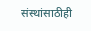संस्थांसाठीही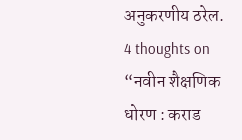अनुकरणीय ठरेल.
4 thoughts on “नवीन शैक्षणिक धोरण : कराड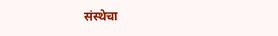संस्थेचा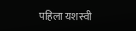पहिला यशस्वी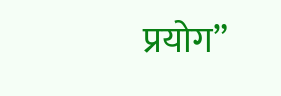प्रयोग”